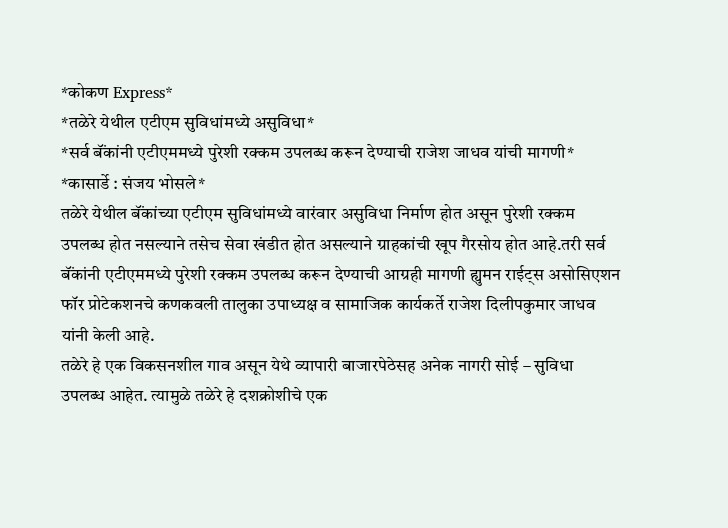*कोकण Express*
*तळेरे येथील एटीएम सुविधांमध्ये असुविधा*
*सर्व बॅंकांनी एटीएममध्ये पुरेशी रक्कम उपलब्ध करून देण्याची राजेश जाधव यांची मागणी*
*कासार्डे : संजय भोसले*
तळेरे येथील बॅंकांच्या एटीएम सुविधांमध्ये वारंवार असुविधा निर्माण होत असून पुरेशी रक्कम उपलब्ध होत नसल्याने तसेच सेवा खंडीत होत असल्याने ग्राहकांची खूप गैरसोय होत आहे.तरी सर्व बॅंकांनी एटीएममध्ये पुरेशी रक्कम उपलब्ध करून देण्याची आग्रही मागणी ह्युमन राईट्स असोसिएशन फॉर प्रोटेकशनचे कणकवली तालुका उपाध्यक्ष व सामाजिक कार्यकर्ते राजेश दिलीपकुमार जाधव यांनी केली आहे.
तळेरे हे एक विकसनशील गाव असून येथे व्यापारी बाजारपेठेसह अनेक नागरी सोई – सुविधा उपलब्ध आहेत. त्यामुळे तळेरे हे दशक्रोशीचे एक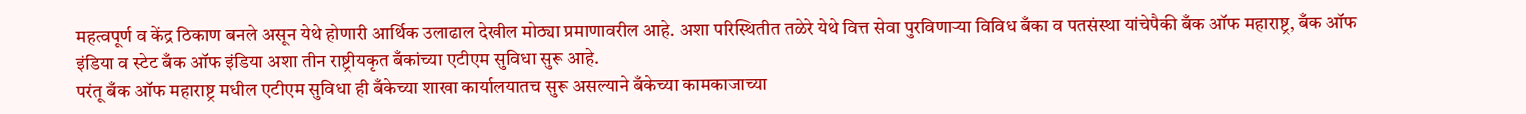महत्वपूर्ण व केंद्र ठिकाण बनले असून येथे होणारी आर्थिक उलाढाल देखील मोठ्या प्रमाणावरील आहे. अशा परिस्थितीत तळेरे येथे वित्त सेवा पुरविणाऱ्या विविध बँका व पतसंस्था यांचेपैकी बँक ऑफ महाराष्ट्र, बँक ऑफ इंडिया व स्टेट बँक ऑफ इंडिया अशा तीन राष्ट्रीयकृत बँकांच्या एटीएम सुविधा सुरू आहे.
परंतू बँक ऑफ महाराष्ट्र मधील एटीएम सुविधा ही बँकेच्या शाखा कार्यालयातच सुरू असल्याने बँकेच्या कामकाजाच्या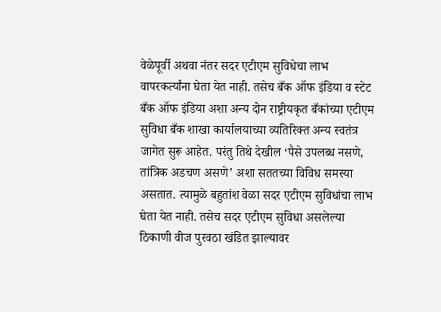वेळेपूर्वी अथवा नंतर सदर एटीएम सुविधेचा लाभ वापरकर्त्यांना घेता येत नाही. तसेच बँक ऑफ इंडिया व स्टेट बँक ऑफ इंडिया अशा अन्य दोन राष्ट्रीयकृत बँकांच्या एटीएम सुविधा बँक शाखा कार्यालयाच्या व्यतिरिक्त अन्य स्वतंत्र जागेत सुरू आहेत. परंतु तिथे देखील ‘पैसे उपलब्ध नसणे, तांत्रिक अडचण असणे’ अशा सततच्या विविध समस्या असतात. त्यामुळे बहुतांश वेळा सदर एटीएम सुविधांचा लाभ घेता येत नाही. तसेच सदर एटीएम सुविधा असलेल्या ठिकाणी वीज पुरवठा खंडित झाल्यावर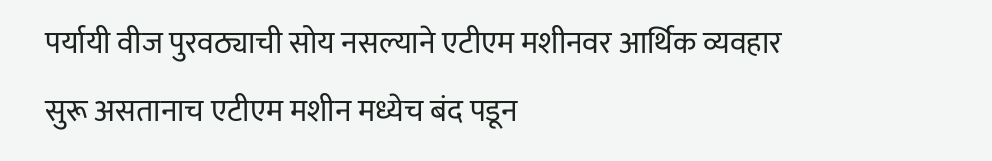पर्यायी वीज पुरवठ्याची सोय नसल्याने एटीएम मशीनवर आर्थिक व्यवहार सुरू असतानाच एटीएम मशीन मध्येच बंद पडून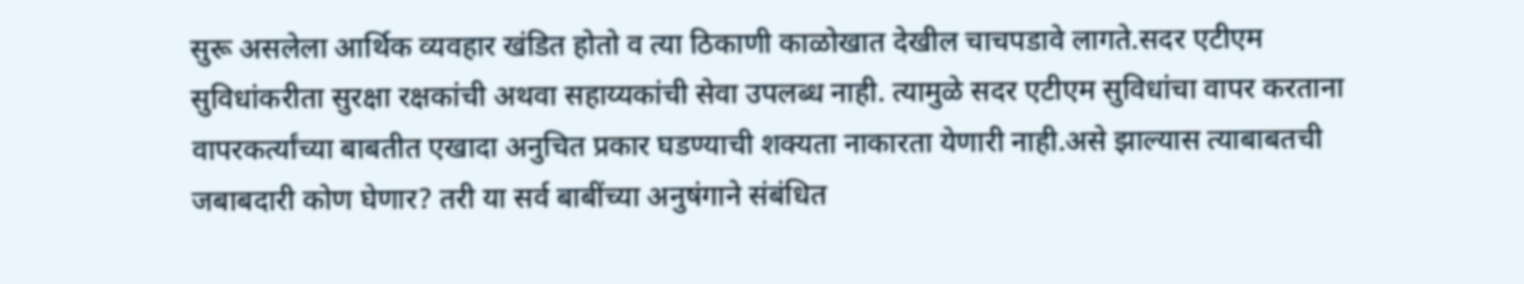सुरू असलेला आर्थिक व्यवहार खंडित होतो व त्या ठिकाणी काळोखात देखील चाचपडावे लागते.सदर एटीएम सुविधांकरीता सुरक्षा रक्षकांची अथवा सहाय्यकांची सेवा उपलब्ध नाही. त्यामुळे सदर एटीएम सुविधांचा वापर करताना वापरकर्त्यांच्या बाबतीत एखादा अनुचित प्रकार घडण्याची शक्यता नाकारता येणारी नाही.असे झाल्यास त्याबाबतची जबाबदारी कोण घेणार? तरी या सर्व बाबींच्या अनुषंगाने संबंधित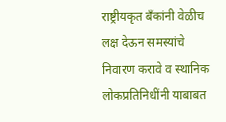राष्ट्रीयकृत बँकांनी वेळीच लक्ष देऊन समस्यांचे निवारण करावे व स्थानिक लोकप्रतिनिधींनी याबाबत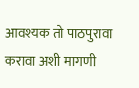आवश्यक तो पाठपुरावा करावा अशी मागणी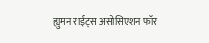ह्युमन राईट्स असोसिएशन फॉर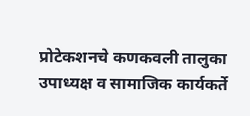प्रोटेकशनचे कणकवली तालुका उपाध्यक्ष व सामाजिक कार्यकर्ते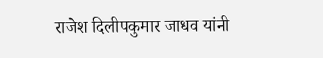राजेश दिलीपकुमार जाधव यांनी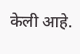केली आहे.